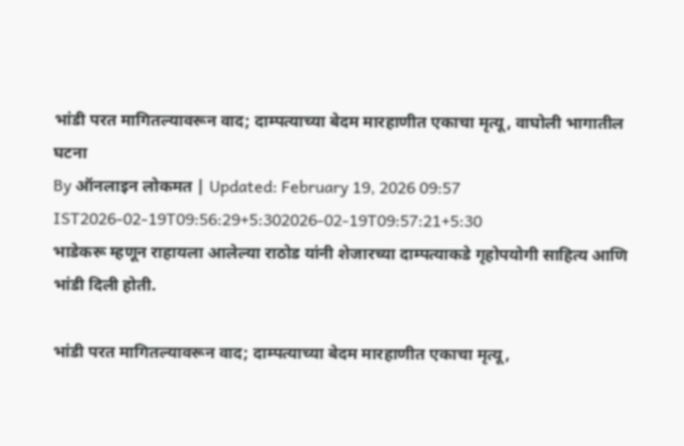भांडी परत मागितल्यावरून वाद; दाम्पत्याच्या बेदम मारहाणीत एकाचा मृत्यू, वाघोली भागातील घटना
By ऑनलाइन लोकमत | Updated: February 19, 2026 09:57 IST2026-02-19T09:56:29+5:302026-02-19T09:57:21+5:30
भाडेकरू म्हणून राहायला आलेल्या राठोड यांनी शेजारच्या दाम्पत्याकडे गृहोपयोगी साहित्य आणि भांडी दिली होती.

भांडी परत मागितल्यावरून वाद; दाम्पत्याच्या बेदम मारहाणीत एकाचा मृत्यू,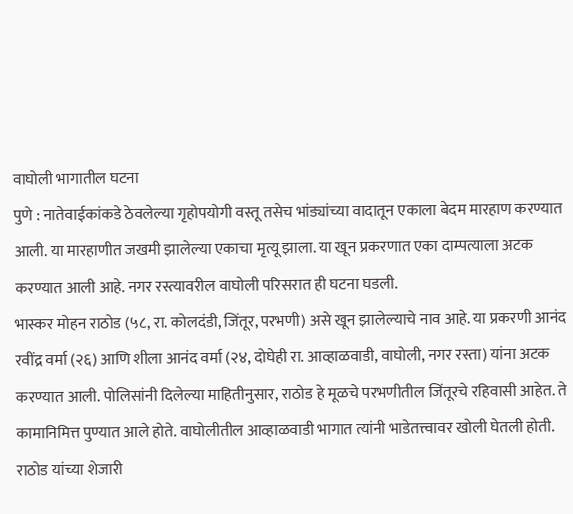वाघोली भागातील घटना
पुणे : नातेवाईकांकडे ठेवलेल्या गृहोपयोगी वस्तू तसेच भांड्यांच्या वादातून एकाला बेदम मारहाण करण्यात आली. या मारहाणीत जखमी झालेल्या एकाचा मृत्यू झाला. या खून प्रकरणात एका दाम्पत्याला अटक करण्यात आली आहे. नगर रस्त्यावरील वाघोली परिसरात ही घटना घडली.
भास्कर मोहन राठोड (५८, रा. कोलदंडी, जिंतूर, परभणी) असे खून झालेल्याचे नाव आहे. या प्रकरणी आनंद रवींद्र वर्मा (२६) आणि शीला आनंद वर्मा (२४, दोघेही रा. आव्हाळवाडी, वाघोली, नगर रस्ता) यांना अटक करण्यात आली. पोलिसांनी दिलेल्या माहितीनुसार, राठोड हे मूळचे परभणीतील जिंतूरचे रहिवासी आहेत. ते कामानिमित्त पुण्यात आले होते. वाघोलीतील आव्हाळवाडी भागात त्यांनी भाडेतत्त्वावर खोली घेतली होती. राठोड यांच्या शेजारी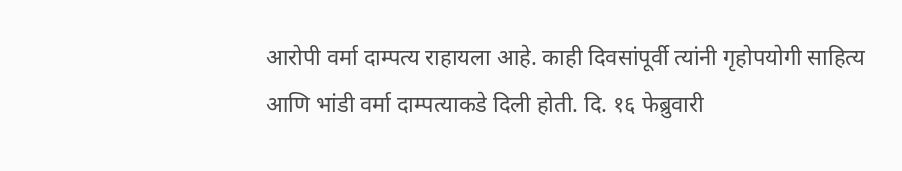आरोपी वर्मा दाम्पत्य राहायला आहे. काही दिवसांपूर्वी त्यांनी गृहोपयोगी साहित्य आणि भांडी वर्मा दाम्पत्याकडे दिली होती. दि. १६ फेब्रुवारी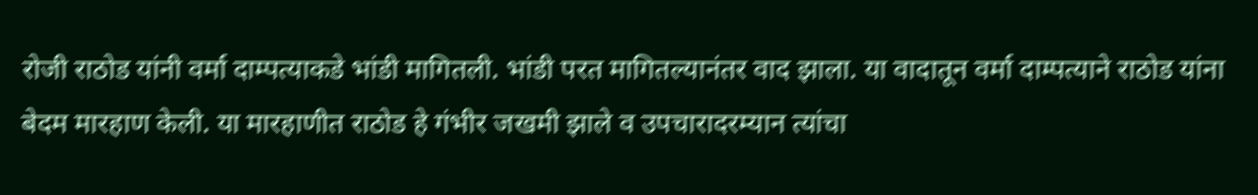रोजी राठोड यांनी वर्मा दाम्पत्याकडे भांडी मागितली. भांडी परत मागितल्यानंतर वाद झाला. या वादातून वर्मा दाम्पत्याने राठोड यांना बेदम मारहाण केली. या मारहाणीत राठोड हे गंभीर जखमी झाले व उपचारादरम्यान त्यांचा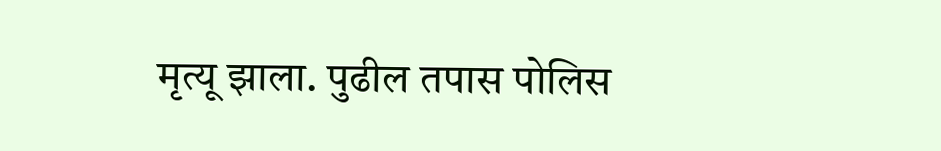मृत्यू झाला. पुढील तपास पोलिस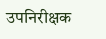उपनिरीक्षक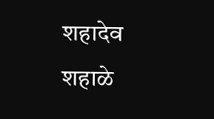शहादेव शहाळे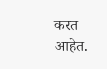करत आहेत.